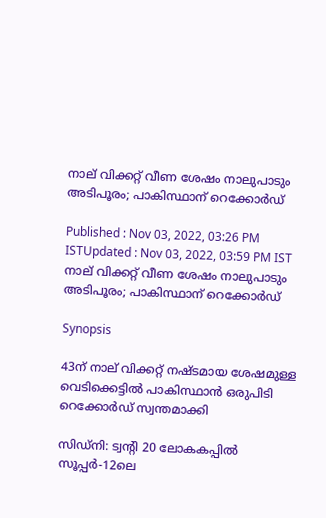നാല് വിക്കറ്റ് വീണ ശേഷം നാലുപാടും അടിപൂരം; പാകിസ്ഥാന് റെക്കോർഡ്

Published : Nov 03, 2022, 03:26 PM ISTUpdated : Nov 03, 2022, 03:59 PM IST
നാല് വിക്കറ്റ് വീണ ശേഷം നാലുപാടും അടിപൂരം; പാകിസ്ഥാന് റെക്കോർഡ്

Synopsis

43ന് നാല് വിക്കറ്റ് നഷ്ടമായ ശേഷമുള്ള വെടിക്കെട്ടില്‍ പാകിസ്ഥാന്‍ ഒരുപിടി റെക്കോർഡ് സ്വന്തമാക്കി

സിഡ്നി: ട്വന്‍റി 20 ലോകകപ്പില്‍ സൂപ്പർ-12ലെ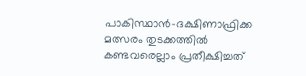പാകിസ്ഥാന്‍-ദക്ഷിണാഫ്രിക്ക മത്സരം തുടക്കത്തില്‍ കണ്ടവരെല്ലാം പ്രതീക്ഷിച്ചത്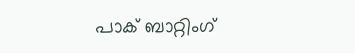പാക് ബാറ്റിംഗ്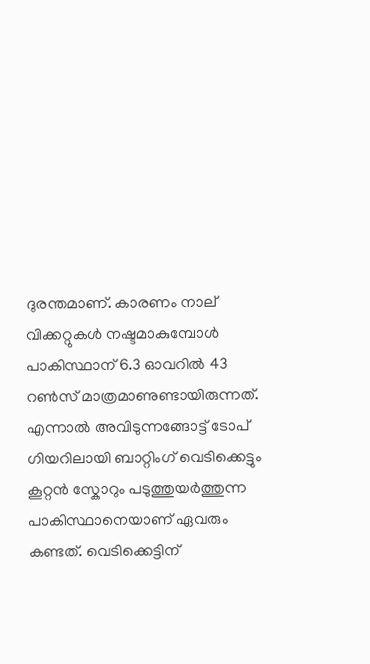ദുരന്തമാണ്. കാരണം നാല് വിക്കറ്റുകള്‍ നഷ്ടമാകുമ്പോള്‍ പാകിസ്ഥാന് 6.3 ഓവറില്‍ 43 റണ്‍സ് മാത്രമാണുണ്ടായിരുന്നത്. എന്നാല്‍ അവിടുന്നങ്ങോട്ട് ടോപ് ഗിയറിലായി ബാറ്റിംഗ് വെടിക്കെട്ടും കൂറ്റന്‍ സ്കോറും പടുത്തുയർത്തുന്ന പാകിസ്ഥാനെയാണ് ഏവരും കണ്ടത്. വെടിക്കെട്ടിന്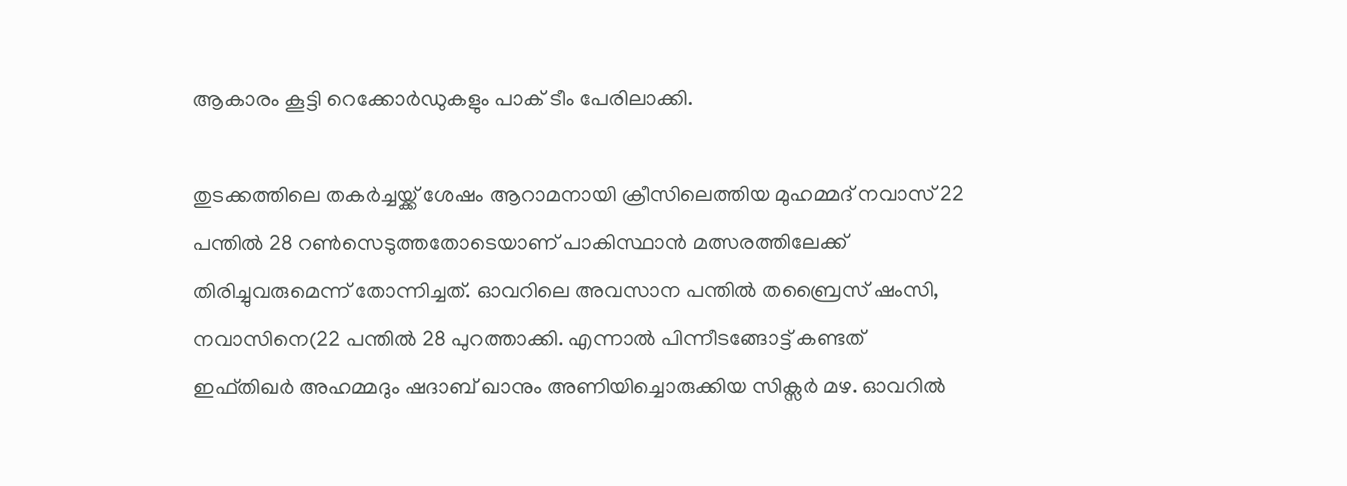ആകാരം കൂട്ടി റെക്കോർഡുകളും പാക് ടീം പേരിലാക്കി.

തുടക്കത്തിലെ തകർച്ചയ്ക്ക് ശേഷം ആറാമനായി ക്രീസിലെത്തിയ മുഹമ്മദ് നവാസ് 22 പന്തില്‍ 28 റണ്‍സെടുത്തതോടെയാണ് പാകിസ്ഥാന്‍ മത്സരത്തിലേക്ക് തിരിച്ചുവരുമെന്ന് തോന്നിച്ചത്. ഓവറിലെ അവസാന പന്തില്‍ തബ്രൈസ് ഷംസി, നവാസിനെ(22 പന്തില്‍ 28 പുറത്താക്കി. എന്നാല്‍ പിന്നീടങ്ങോട്ട് കണ്ടത് ഇഫ്തിഖർ അഹമ്മദും ഷദാബ് ഖാനും അണിയിച്ചൊരുക്കിയ സിക്സർ മഴ. ഓവറില്‍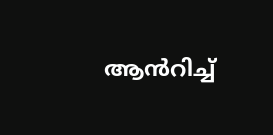ആന്‍‍റിച്ച്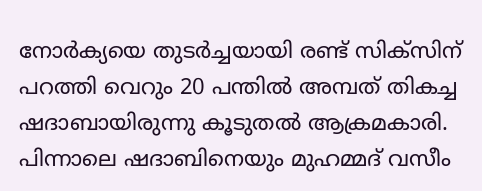നോർക്യയെ തുടർച്ചയായി രണ്ട് സിക്സിന് പറത്തി വെറും 20 പന്തില്‍ അമ്പത് തികച്ച ഷദാബായിരുന്നു കൂടുതല്‍ ആക്രമകാരി. പിന്നാലെ ഷദാബിനെയും മുഹമ്മദ് വസീം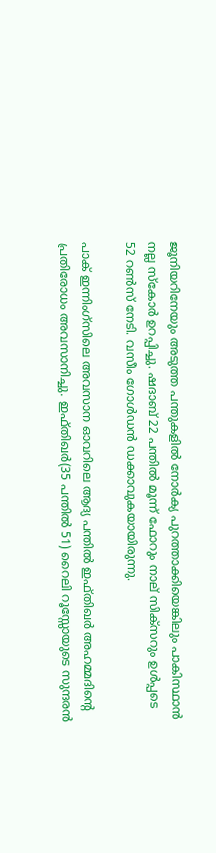ജൂനിയറിനേയും അടുത്ത പന്തുകളില്‍ നോർക്യ പുറത്താക്കിയെങ്കിലും പാകിസ്ഥാന്‍ നല്ല സ്കോർ ഉറപ്പിച്ചു. ഷദാബ് 22 പന്തില്‍ മൂന്ന് ഫോറും നാല് സിക്സറും ഉള്‍പ്പടെ 52 റണ്‍സ് നേടി. വസീം ഗോള്‍ഡന്‍ ഡക്കാവുകയായിരുന്നു.

പാക് ഇന്നിംഗ്സിലെ അവസാന ഓവറിലെ ആദ്യ പന്തില്‍ ഇഫ്തിഖർ അഹമ്മദിന്‍റെ പ്രതിരോധം അവസാനിച്ചു. ഇഫ്തിഖർ(35 പന്തില്‍ 51) റൈലി റൂസ്സോയുടെ സുന്ദരന്‍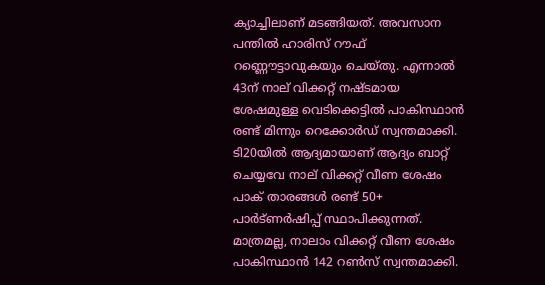ക്യാച്ചിലാണ് മടങ്ങിയത്. അവസാന പന്തില്‍ ഹാരിസ് റൗഫ് റണ്ണൌട്ടാവുകയും ചെയ്തു. എന്നാല്‍ 43ന് നാല് വിക്കറ്റ് നഷ്ടമായ ശേഷമുള്ള വെടിക്കെട്ടില്‍ പാകിസ്ഥാന്‍ രണ്ട് മിന്നും റെക്കോർഡ് സ്വന്തമാക്കി. ടി20യില്‍ ആദ്യമായാണ് ആദ്യം ബാറ്റ് ചെയ്യവേ നാല് വിക്കറ്റ് വീണ ശേഷം പാക് താരങ്ങള്‍ രണ്ട് 50+ പാർട്ണർഷിപ്പ് സ്ഥാപിക്കുന്നത്. മാത്രമല്ല, നാലാം വിക്കറ്റ് വീണ ശേഷം പാകിസ്ഥാന്‍ 142 റണ്‍സ് സ്വന്തമാക്കി.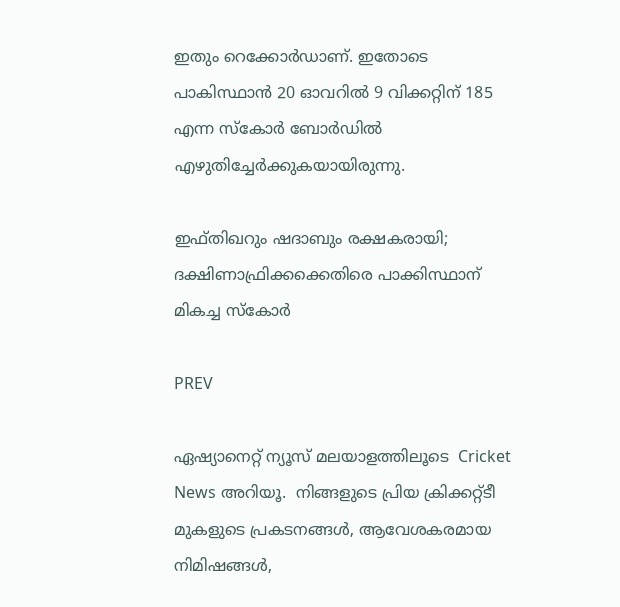ഇതും റെക്കോർഡാണ്. ഇതോടെ പാകിസ്ഥാന്‍ 20 ഓവറില്‍ 9 വിക്കറ്റിന് 185 എന്ന സ്കോർ ബോർഡില്‍ എഴുതിച്ചേർക്കുകയായിരുന്നു.

ഇഫ്തിഖറും ഷദാബും രക്ഷകരായി; ദക്ഷിണാഫ്രിക്കക്കെതിരെ പാക്കിസ്ഥാന് മികച്ച സ്കോര്‍

PREV

ഏഷ്യാനെറ്റ് ന്യൂസ് മലയാളത്തിലൂടെ  Cricket News അറിയൂ.  നിങ്ങളുടെ പ്രിയ ക്രിക്കറ്റ്ടീ മുകളുടെ പ്രകടനങ്ങൾ, ആവേശകരമായ നിമിഷങ്ങൾ,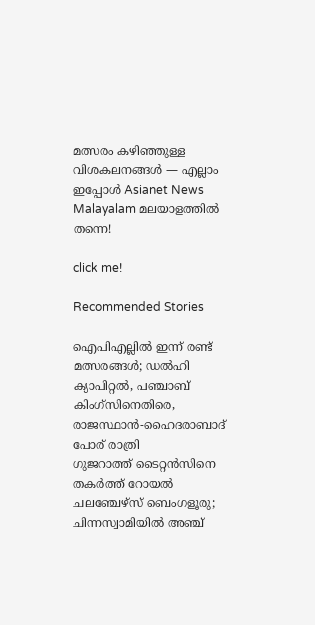മത്സരം കഴിഞ്ഞുള്ള വിശകലനങ്ങൾ — എല്ലാം ഇപ്പോൾ Asianet News Malayalam മലയാളത്തിൽ തന്നെ!

click me!

Recommended Stories

ഐപിഎല്ലില്‍ ഇന്ന് രണ്ട് മത്സരങ്ങള്‍; ഡല്‍ഹി ക്യാപിറ്റല്‍, പഞ്ചാബ് കിംഗ്‌സിനെതിരെ, രാജസ്ഥാന്‍-ഹൈദരാബാദ് പോര് രാത്രി
ഗുജറാത്ത് ടൈറ്റന്‍സിനെ തകര്‍ത്ത് റോയല്‍ ചലഞ്ചേഴ്‌സ് ബെംഗളൂരു; ചിന്നസ്വാമിയില്‍ അഞ്ച്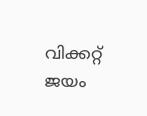വിക്കറ്റ് ജയം